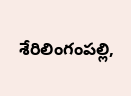శేరిలింగంపల్లి,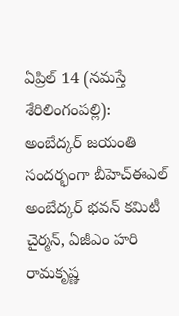ఏప్రిల్ 14 (నమస్తే శేరిలింగంపల్లి): అంబేద్కర్ జయంతి సందర్భంగా బీహెచ్ఈఎల్ అంబేద్కర్ భవన్ కమిటీ చైర్మన్, ఏజీఎం హరి రామకృష్ణ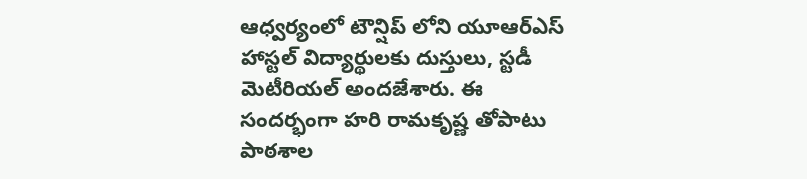ఆధ్వర్యంలో టౌన్షిప్ లోని యూఆర్ఎస్ హాస్టల్ విద్యార్థులకు దుస్తులు, స్టడీ మెటీరియల్ అందజేశారు. ఈ సందర్భంగా హరి రామకృష్ణ తోపాటు పాఠశాల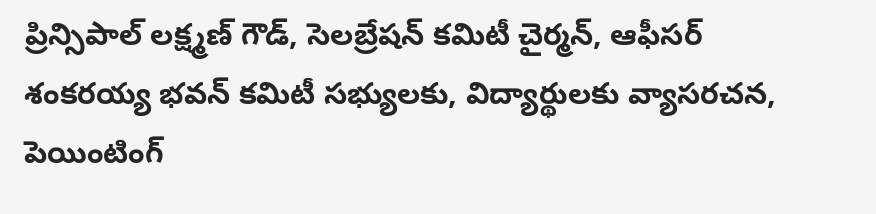ప్రిన్సిపాల్ లక్ష్మణ్ గౌడ్, సెలబ్రేషన్ కమిటీ చైర్మన్, ఆఫీసర్ శంకరయ్య భవన్ కమిటీ సభ్యులకు, విద్యార్థులకు వ్యాసరచన, పెయింటింగ్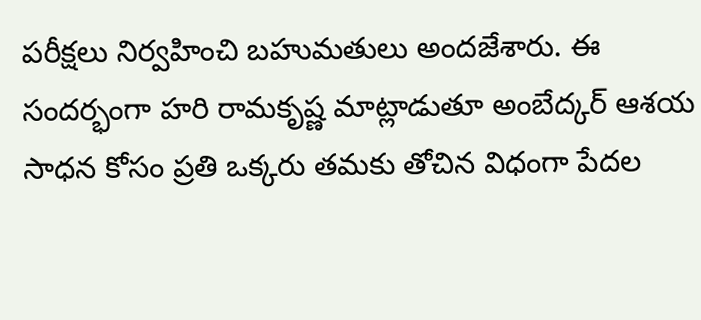పరీక్షలు నిర్వహించి బహుమతులు అందజేశారు. ఈ సందర్భంగా హరి రామకృష్ణ మాట్లాడుతూ అంబేద్కర్ ఆశయ సాధన కోసం ప్రతి ఒక్కరు తమకు తోచిన విధంగా పేదల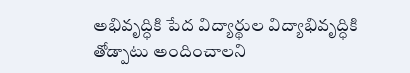అభివృద్ధికి పేద విద్యార్థుల విద్యాభివృద్ధికి తోడ్పాటు అందించాలని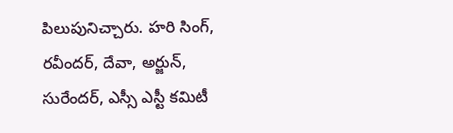పిలుపునిచ్చారు. హరి సింగ్, రవీందర్, దేవా, అర్జున్, సురేందర్, ఎస్సీ ఎస్టీ కమిటీ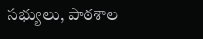సభ్యులు, పాఠశాల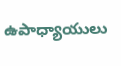ఉపాధ్యాయులు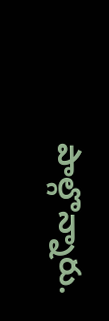పాల్గొన్నారు.